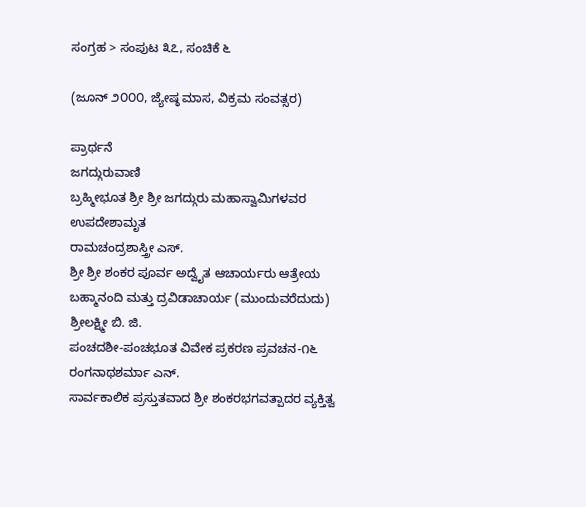ಸಂಗ್ರಹ > ಸಂಪುಟ ೩೭, ಸಂಚಿಕೆ ೬

(ಜೂನ್ ೨೦೦೦, ಜ್ಯೇಷ್ಠ ಮಾಸ, ವಿಕ್ರಮ ಸಂವತ್ಸರ)

ಪ್ರಾರ್ಥನೆ
ಜಗದ್ಗುರುವಾಣಿ
ಬ್ರಹ್ಮೀಭೂತ ಶ್ರೀ ಶ್ರೀ ಜಗದ್ಗುರು ಮಹಾಸ್ವಾಮಿಗಳವರ ಉಪದೇಶಾಮೃತ
ರಾಮಚಂದ್ರಶಾಸ್ತ್ರೀ ಎಸ್.
ಶ್ರೀ ಶ್ರೀ ಶಂಕರ ಪೂರ್ವ ಅದ್ವೈತ ಆಚಾರ್ಯರು ಆತ್ರೇಯ ಬಹ್ಮಾನಂದಿ ಮತ್ತು ದ್ರವಿಡಾಚಾರ್ಯ (ಮುಂದುವರೆದುದು)
ಶ್ರೀಲಕ್ಷ್ಮೀ ಬಿ. ಜಿ.
ಪಂಚದಶೀ-ಪಂಚಭೂತ ವಿವೇಕ ಪ್ರಕರಣ ಪ್ರವಚನ-೧೬
ರಂಗನಾಥಶರ್ಮಾ ಎನ್.
ಸಾರ್ವಕಾಲಿಕ ಪ್ರಸ್ತುತವಾದ ಶ್ರೀ ಶಂಕರಭಗವತ್ಪಾದರ ವ್ಯಕ್ತಿತ್ವ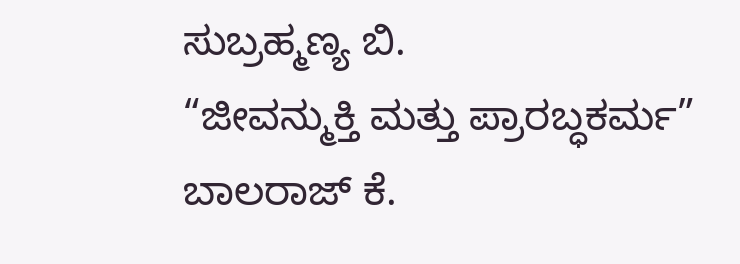ಸುಬ್ರಹ್ಮಣ್ಯ ಬಿ.
“ಜೀವನ್ಮುಕ್ತಿ ಮತ್ತು ಪ್ರಾರಬ್ಧಕರ್ಮ”
ಬಾಲರಾಜ್ ಕೆ.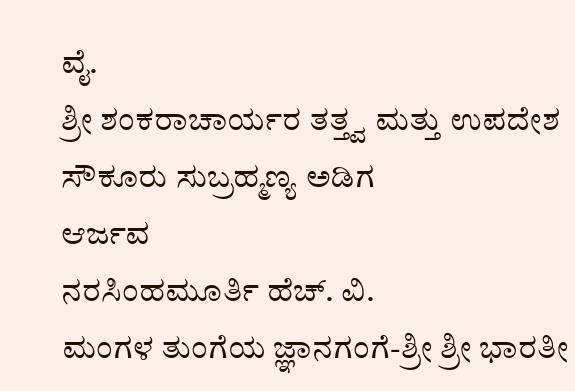ವೈ.
ಶ್ರೀ ಶಂಕರಾಚಾರ್ಯರ ತತ್ತ್ವ ಮತ್ತು ಉಪದೇಶ
ಸೌಕೂರು ಸುಬ್ರಹ್ಮಣ್ಯ ಅಡಿಗ
ಆರ್ಜವ
ನರಸಿಂಹಮೂರ್ತಿ ಹೆಚ್. ವಿ.
ಮಂಗಳ ತುಂಗೆಯ ಜ್ಞಾನಗಂಗೆ-ಶ್ರೀ ಶ್ರೀ ಭಾರತೀ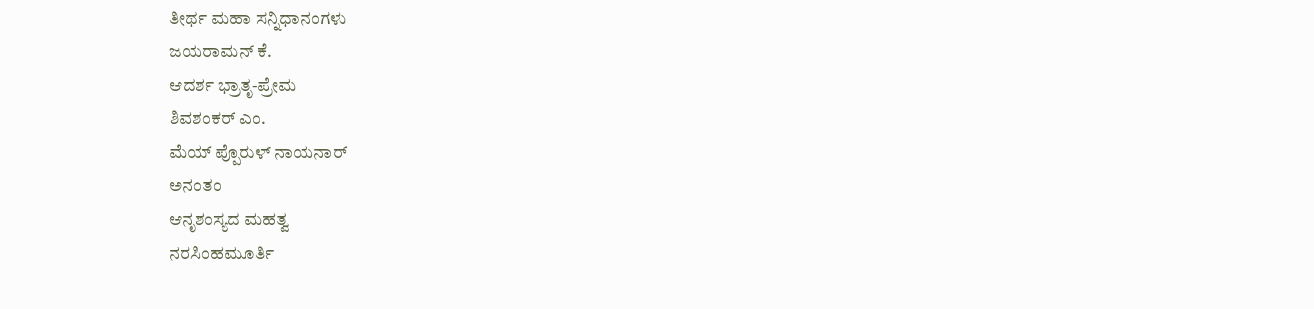ತೀರ್ಥ ಮಹಾ ಸನ್ನಿಧಾನಂಗಳು
ಜಯರಾಮನ್ ಕೆ.
ಆದರ್ಶ ಭ್ರಾತೃ-ಪ್ರೇಮ
ಶಿವಶಂಕರ್ ಎಂ.
ಮೆಯ್ ಪ್ಪೊರುಳ್ ನಾಯನಾರ್
ಅನಂತಂ
ಆನೃಶಂಸ್ಯದ ಮಹತ್ವ
ನರಸಿಂಹಮೂರ್ತಿ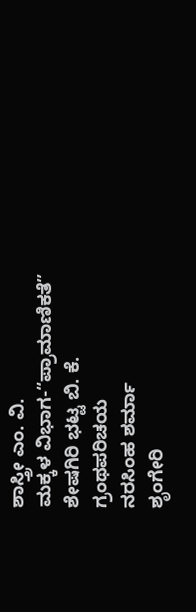ಶಾಸ್ತ್ರೀ ಎಂ. ವಿ.
ಮಕ್ಕಳ ವಿಭಾಗ-“ಪ್ರಾಮಾಣಿಕತೆ”
ಶೇಷಗಿರಿ ಭಟ್ಟ ಬಿ. ಕೆ.
ಗ್ರಂಥಪರಿಚಯ
ನರಸಿಂಹ ಶರ್ಮಾ
ಶೃಂಗೇರಿ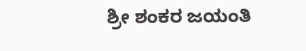ಶ್ರೀ ಶಂಕರ ಜಯಂತಿ